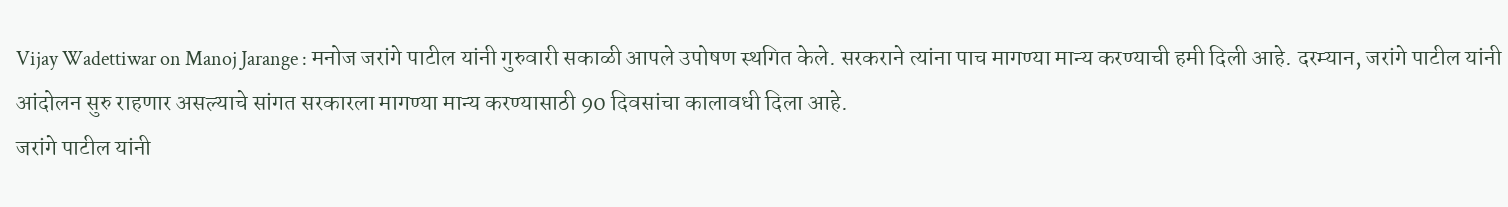Vijay Wadettiwar on Manoj Jarange : मनोज जरांगे पाटील यांनी गुरुवारी सकाळी आपले उपोषण स्थगित केले. सरकराने त्यांना पाच मागण्या मान्य करण्याची हमी दिली आहे. दरम्यान, जरांगे पाटील यांनी आंदोलन सुरु राहणार असल्याचे सांगत सरकारला मागण्या मान्य करण्यासाठी 90 दिवसांचा कालावधी दिला आहे.
जरांगे पाटील यांनी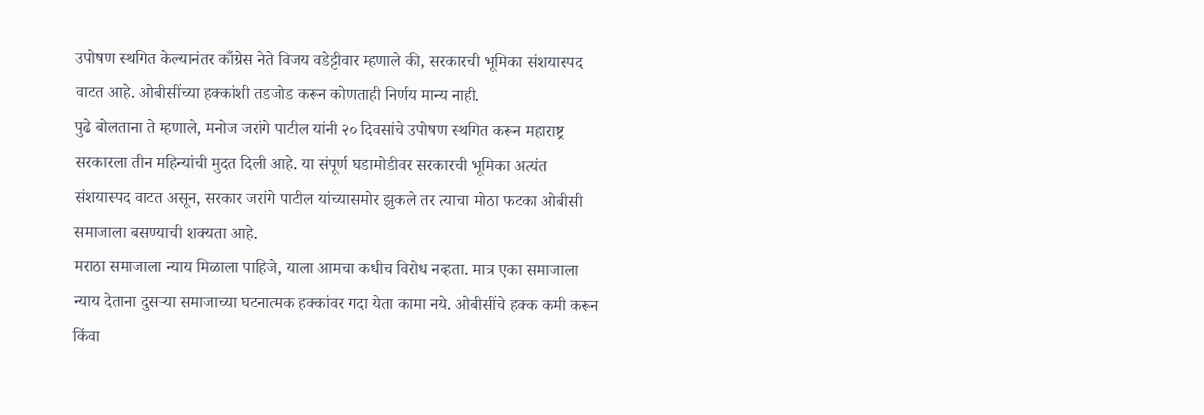उपोषण स्थगित केल्यानंतर काँग्रेस नेते विजय वडेट्टीवार म्हणाले की, सरकारची भूमिका संशयास्पद वाटत आहे. ओबीसींच्या हक्कांशी तडजोड करून कोणताही निर्णय मान्य नाही.
पुढे बोलताना ते म्हणाले, मनोज जरांगे पाटील यांनी २० दिवसांचे उपोषण स्थगित करून महाराष्ट्र सरकारला तीन महिन्यांची मुदत दिली आहे. या संपूर्ण घडामोडीवर सरकारची भूमिका अत्यंत संशयास्पद वाटत असून, सरकार जरांगे पाटील यांच्यासमोर झुकले तर त्याचा मोठा फटका ओबीसी समाजाला बसण्याची शक्यता आहे.
मराठा समाजाला न्याय मिळाला पाहिजे, याला आमचा कधीच विरोध नव्हता. मात्र एका समाजाला न्याय देताना दुसऱ्या समाजाच्या घटनात्मक हक्कांवर गदा येता कामा नये. ओबीसींचे हक्क कमी करून किंवा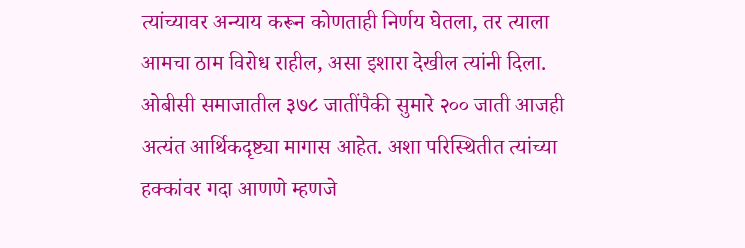त्यांच्यावर अन्याय करून कोणताही निर्णय घेतला, तर त्याला आमचा ठाम विरोध राहील, असा इशारा देखील त्यांनी दिला.
ओबीसी समाजातील ३७८ जातींपैकी सुमारे २०० जाती आजही अत्यंत आर्थिकदृष्ट्या मागास आहेत. अशा परिस्थितीत त्यांच्या हक्कांवर गदा आणणे म्हणजे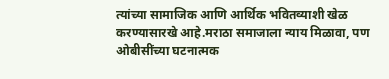त्यांच्या सामाजिक आणि आर्थिक भवितव्याशी खेळ करण्यासारखे आहे.मराठा समाजाला न्याय मिळावा, पण ओबीसींच्या घटनात्मक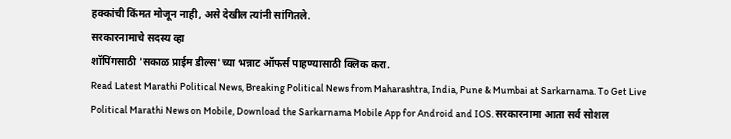हक्कांची किंमत मोजून नाही, असे देखील त्यांनी सांगितले.
सरकारनामाचे सदस्य व्हा
शॉपिंगसाठी 'सकाळ प्राईम डील्स'च्या भन्नाट ऑफर्स पाहण्यासाठी क्लिक करा.
Read Latest Marathi Political News, Breaking Political News from Maharashtra, India, Pune & Mumbai at Sarkarnama. To Get Live Political Marathi News on Mobile, Download the Sarkarnama Mobile App for Android and IOS. सरकारनामा आता सर्व सोशल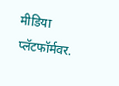मीडिया प्लॅटफॉर्मवर.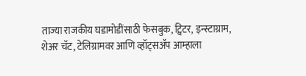ताज्या राजकीय घडामोडींसाठी फेसबुक, ट्विटर, इन्स्टाग्राम, शेअर चॅट, टेलिग्रामवर आणि व्हॉट्सॲप आम्हाला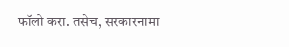फॉलो करा. तसेच, सरकारनामा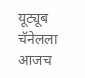यूट्यूब चॅनेलला आजच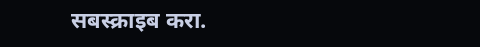सबस्क्राइब करा.